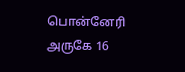பொன்னேரி அருகே 16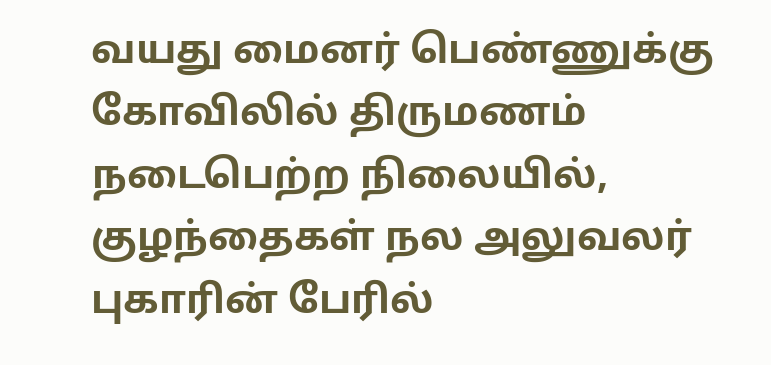வயது மைனர் பெண்ணுக்கு கோவிலில் திருமணம் நடைபெற்ற நிலையில், குழந்தைகள் நல அலுவலர் புகாரின் பேரில்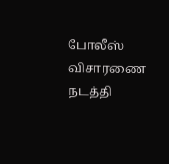போலீஸ் விசாரணை நடத்தி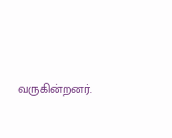வருகின்றனர்.